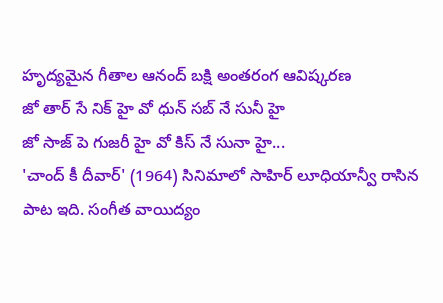హృద్యమైన గీతాల ఆనంద్ బక్షి అంతరంగ ఆవిష్కరణ
జో తార్ సే నిక్ హై వో ధున్ సబ్ నే సునీ హై
జో సాజ్ పె గుజరీ హై వో కిస్ నే సునా హై...
'చాంద్ కీ దీవార్' (1964) సినిమాలో సాహిర్ లూధియాన్వీ రాసిన పాట ఇది. సంగీత వాయిద్యం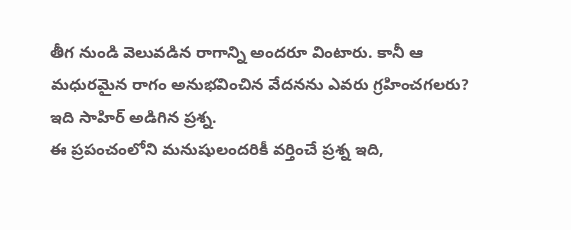తీగ నుండి వెలువడిన రాగాన్ని అందరూ వింటారు. కానీ ఆ మధురమైన రాగం అనుభవించిన వేదనను ఎవరు గ్రహించగలరు? ఇది సాహిర్ అడిగిన ప్రశ్న.
ఈ ప్రపంచంలోని మనుషులందరికీ వర్తించే ప్రశ్న ఇది,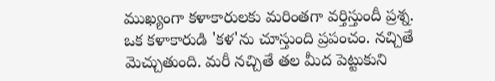ముఖ్యంగా కళాకారులకు మరింతగా వర్తిస్తుందీ ప్రశ్న.
ఒక కళాకారుడి 'కళ'ను చూస్తుంది ప్రపంచం. నచ్చితే మెచ్చుతుంది. మరీ నచ్చితే తల మీద పెట్టుకుని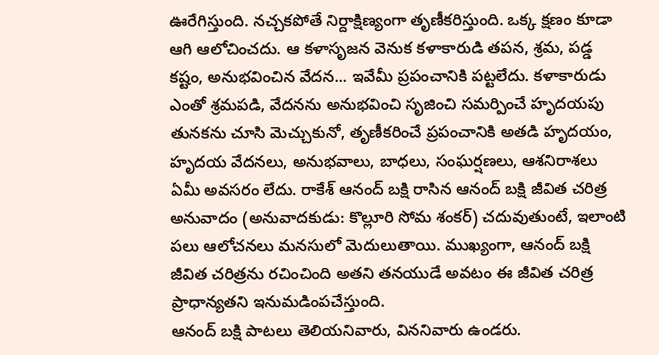ఊరేగిస్తుంది. నచ్చకపోతే నిర్దాక్షిణ్యంగా తృణీకరిస్తుంది. ఒక్క క్షణం కూడా ఆగి ఆలోచించదు. ఆ కళాసృజన వెనుక కళాకారుడి తపన, శ్రమ, పడ్డ కష్టం, అనుభవించిన వేదన... ఇవేమీ ప్రపంచానికి పట్టలేదు. కళాకారుడు ఎంతో శ్రమపడి, వేదనను అనుభవించి సృజించి సమర్పించే హృదయపు తునకను చూసి మెచ్చుకునో, తృణీకరించే ప్రపంచానికి అతడి హృదయం, హృదయ వేదనలు, అనుభవాలు, బాధలు, సంఘర్షణలు, ఆశనిరాశలు ఏమీ అవసరం లేదు. రాకేశ్ ఆనంద్ బక్షి రాసిన ఆనంద్ బక్షి జీవిత చరిత్ర అనువాదం (అనువాదకుడు: కొల్లూరి సోమ శంకర్) చదువుతుంటే, ఇలాంటి పలు ఆలోచనలు మనసులో మెదులుతాయి. ముఖ్యంగా, ఆనంద్ బక్షి జీవిత చరిత్రను రచించింది అతని తనయుడే అవటం ఈ జీవిత చరిత్ర ప్రాధాన్యతని ఇనుమడింపచేస్తుంది.
ఆనంద్ బక్షి పాటలు తెలియనివారు, విననివారు ఉండరు.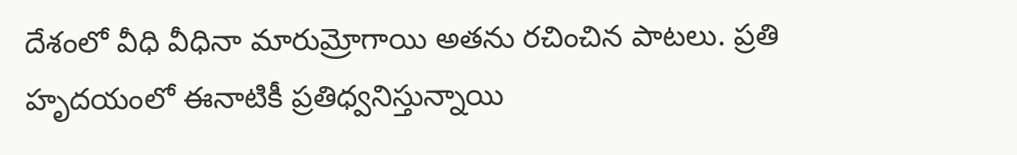దేశంలో వీధి వీధినా మారుమ్రోగాయి అతను రచించిన పాటలు. ప్రతి హృదయంలో ఈనాటికీ ప్రతిధ్వనిస్తున్నాయి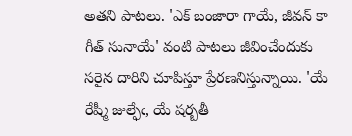అతని పాటలు. 'ఎక్ బంజారా గాయే, జీవన్ కా గీత్ సునాయే' వంటి పాటలు జీవించేందుకు సరైన దారిని చూపిస్తూ ప్రేరణనిస్తున్నాయి. 'యే రేష్మీ జుల్ఫేఁ, యే షర్బతీ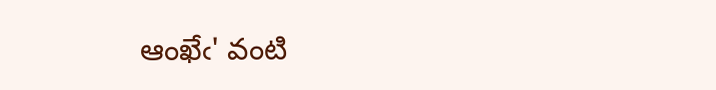ఆంఖేఁ' వంటి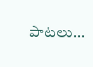పాటలు...